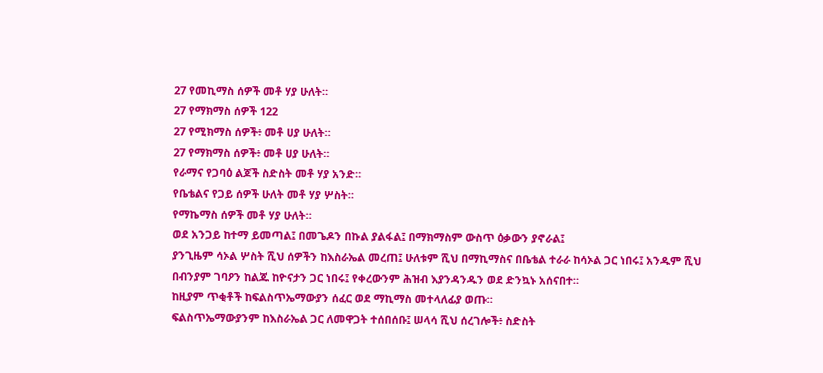27 የመኪማስ ሰዎች መቶ ሃያ ሁለት።
27 የማክማስ ሰዎች 122
27 የሚክማስ ሰዎች፥ መቶ ሀያ ሁለት።
27 የማክማስ ሰዎች፥ መቶ ሀያ ሁለት።
የራማና የጋባዕ ልጆች ስድስት መቶ ሃያ አንድ።
የቤቴልና የጋይ ሰዎች ሁለት መቶ ሃያ ሦስት።
የማኬማስ ሰዎች መቶ ሃያ ሁለት።
ወደ አንጋይ ከተማ ይመጣል፤ በመጌዶን በኩል ያልፋል፤ በማክማስም ውስጥ ዕቃውን ያኖራል፤
ያንጊዜም ሳኦል ሦስት ሺህ ሰዎችን ከእስራኤል መረጠ፤ ሁለቱም ሺህ በማኪማስና በቤቴል ተራራ ከሳኦል ጋር ነበሩ፤ አንዱም ሺህ በብንያም ገባዖን ከልጁ ከዮናታን ጋር ነበሩ፤ የቀረውንም ሕዝብ እያንዳንዱን ወደ ድንኳኑ አሰናበተ።
ከዚያም ጥቂቶች ከፍልስጥኤማውያን ሰፈር ወደ ማኪማስ መተላለፊያ ወጡ።
ፍልስጥኤማውያንም ከእስራኤል ጋር ለመዋጋት ተሰበሰቡ፤ ሠላሳ ሺህ ሰረገሎች፥ ስድስት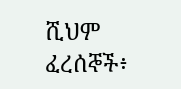ሺህም ፈረሰኞች፥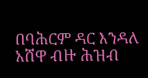በባሕርም ዳር እንዳለ አሸዋ ብዙ ሕዝብ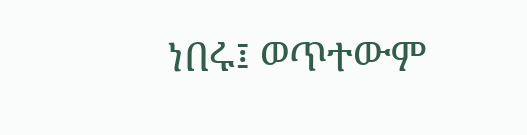ነበሩ፤ ወጥተውም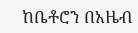ከቤቶሮን በአዜብ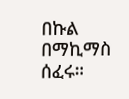በኩል በማኪማስ ሰፈሩ።